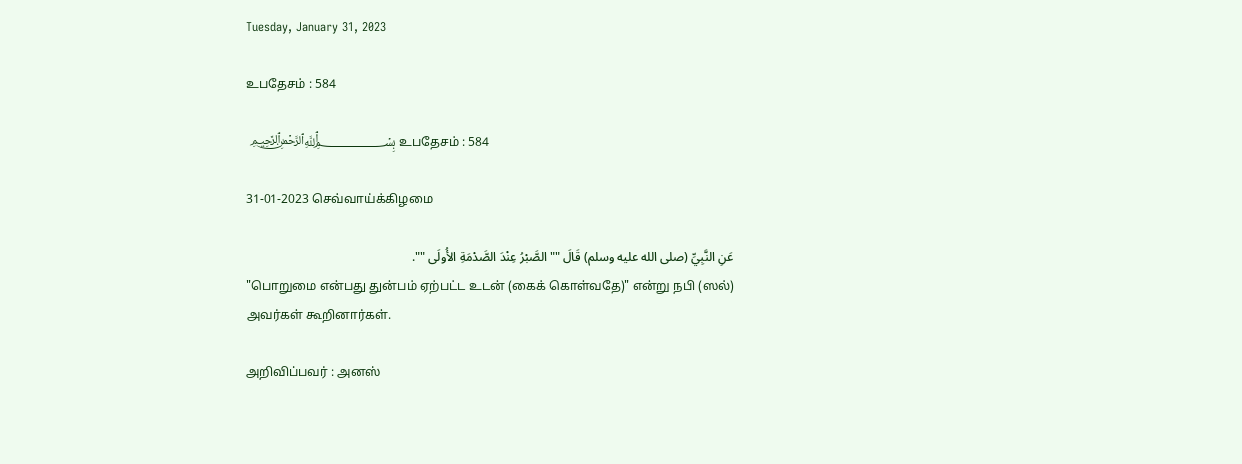Tuesday, January 31, 2023

உபதேசம் : 584

 ﷽ உபதேசம் : 584

31-01-2023 செவ்வாய்க்கிழமை

عَنِ النَّبِيِّ (صلى الله عليه وسلم) قَالَ "" الصَّبْرُ عِنْدَ الصَّدْمَةِ الأُولَى "".
"பொறுமை என்பது துன்பம் ஏற்பட்ட உடன் (கைக் கொள்வதே)" என்று நபி (ஸல்) அவர்கள் கூறினார்கள்.

அறிவிப்பவர் : அனஸ்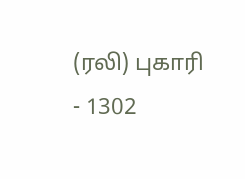(ரலி) புகாரி - 1302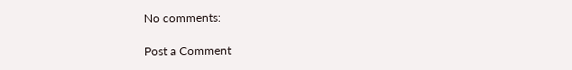No comments:

Post a Comment